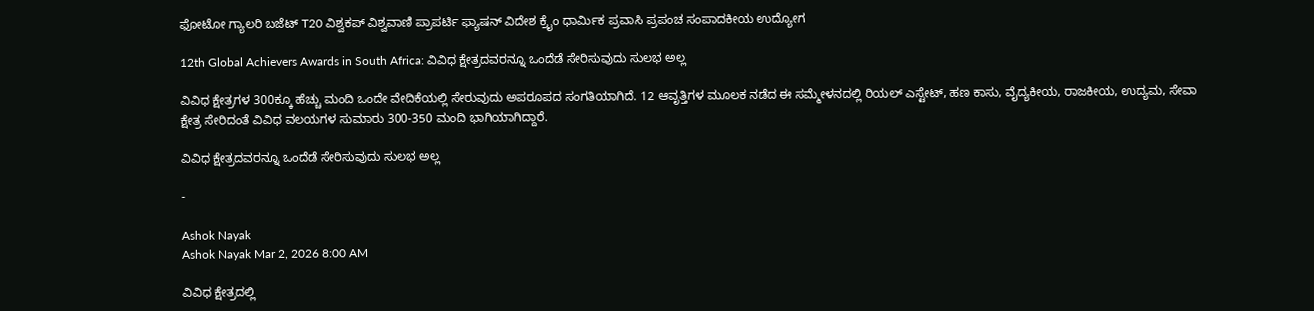ಫೋಟೋ ಗ್ಯಾಲರಿ ಬಜೆಟ್ T20 ವಿಶ್ವಕಪ್ ವಿಶ್ವವಾಣಿ ಪ್ರಾಪರ್ಟಿ ಫ್ಯಾಷನ್ ವಿದೇಶ ಕ್ರೈಂ ಧಾರ್ಮಿಕ ಪ್ರವಾಸಿ ಪ್ರಪಂಚ ಸಂಪಾದಕೀಯ ಉದ್ಯೋಗ

12th Global Achievers Awards in South Africa: ವಿವಿಧ ಕ್ಷೇತ್ರದವರನ್ನೂ ಒಂದೆಡೆ ಸೇರಿಸುವುದು ಸುಲಭ ಅಲ್ಲ

ವಿವಿಧ ಕ್ಷೇತ್ರಗಳ 300ಕ್ಕೂ ಹೆಚ್ಚು ಮಂದಿ ಒಂದೇ ವೇದಿಕೆಯಲ್ಲಿ ಸೇರುವುದು ಅಪರೂಪದ ಸಂಗತಿಯಾಗಿದೆ. 12 ಆವೃತ್ತಿಗಳ ಮೂಲಕ ನಡೆದ ಈ ಸಮ್ಮೇಳನದಲ್ಲಿ ರಿಯಲ್ ಎಸ್ಟೇಟ್, ಹಣ ಕಾಸು, ವೈದ್ಯಕೀಯ, ರಾಜಕೀಯ, ಉದ್ಯಮ, ಸೇವಾ ಕ್ಷೇತ್ರ ಸೇರಿದಂತೆ ವಿವಿಧ ವಲಯಗಳ ಸುಮಾರು 300-350 ಮಂದಿ ಭಾಗಿಯಾಗಿದ್ದಾರೆ.

ವಿವಿಧ ಕ್ಷೇತ್ರದವರನ್ನೂ ಒಂದೆಡೆ ಸೇರಿಸುವುದು ಸುಲಭ ಅಲ್ಲ

-

Ashok Nayak
Ashok Nayak Mar 2, 2026 8:00 AM

ವಿವಿಧ ಕ್ಷೇತ್ರದಲ್ಲಿ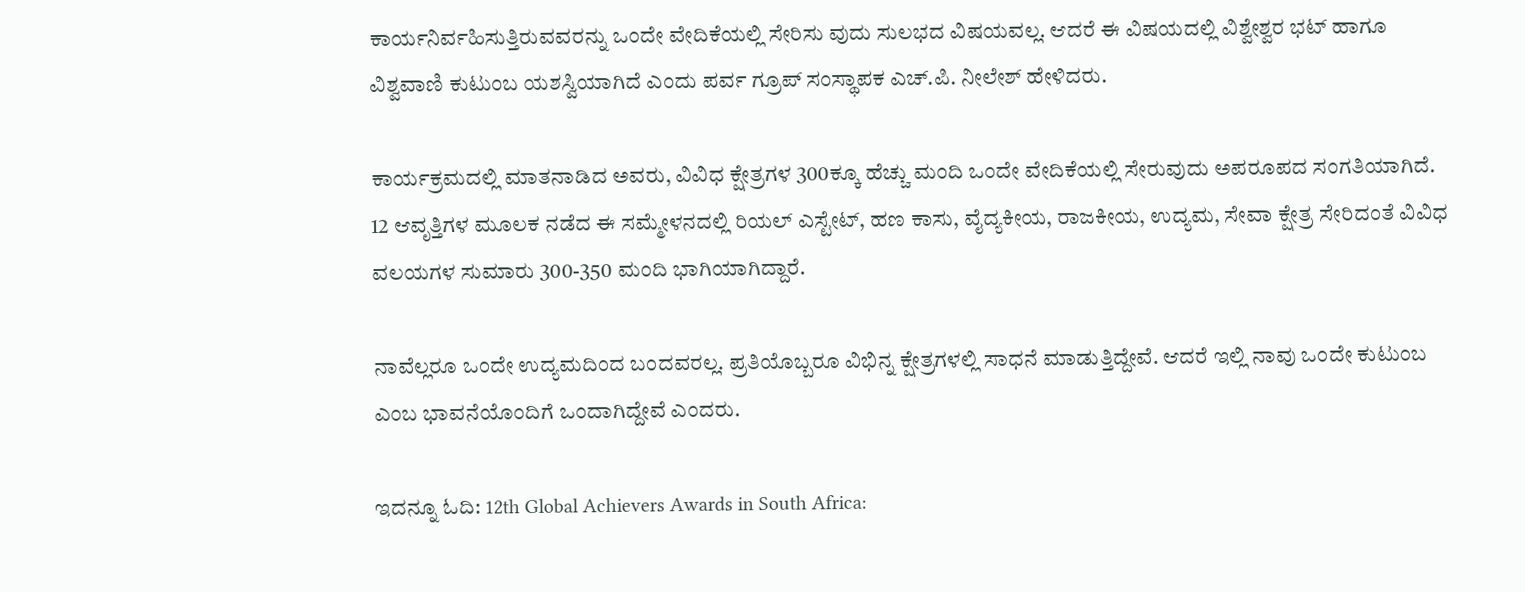ಕಾರ್ಯನಿರ್ವಹಿಸುತ್ತಿರುವವರನ್ನು ಒಂದೇ ವೇದಿಕೆಯಲ್ಲಿ ಸೇರಿಸು ವುದು ಸುಲಭದ ವಿಷಯವಲ್ಲ. ಆದರೆ ಈ ವಿಷಯದಲ್ಲಿ ವಿಶ್ವೇಶ್ವರ ಭಟ್ ಹಾಗೂ ವಿಶ್ವವಾಣಿ ಕುಟುಂಬ ಯಶಸ್ವಿಯಾಗಿದೆ ಎಂದು ಪರ್ವ ಗ್ರೂಪ್ ಸಂಸ್ಥಾಪಕ ಎಚ್.ಪಿ. ನೀಲೇಶ್ ಹೇಳಿದರು.

ಕಾರ್ಯಕ್ರಮದಲ್ಲಿ ಮಾತನಾಡಿದ ಅವರು, ವಿವಿಧ ಕ್ಷೇತ್ರಗಳ 300ಕ್ಕೂ ಹೆಚ್ಚು ಮಂದಿ ಒಂದೇ ವೇದಿಕೆಯಲ್ಲಿ ಸೇರುವುದು ಅಪರೂಪದ ಸಂಗತಿಯಾಗಿದೆ. 12 ಆವೃತ್ತಿಗಳ ಮೂಲಕ ನಡೆದ ಈ ಸಮ್ಮೇಳನದಲ್ಲಿ ರಿಯಲ್ ಎಸ್ಟೇಟ್, ಹಣ ಕಾಸು, ವೈದ್ಯಕೀಯ, ರಾಜಕೀಯ, ಉದ್ಯಮ, ಸೇವಾ ಕ್ಷೇತ್ರ ಸೇರಿದಂತೆ ವಿವಿಧ ವಲಯಗಳ ಸುಮಾರು 300-350 ಮಂದಿ ಭಾಗಿಯಾಗಿದ್ದಾರೆ.

ನಾವೆಲ್ಲರೂ ಒಂದೇ ಉದ್ಯಮದಿಂದ ಬಂದವರಲ್ಲ. ಪ್ರತಿಯೊಬ್ಬರೂ ವಿಭಿನ್ನ ಕ್ಷೇತ್ರಗಳಲ್ಲಿ ಸಾಧನೆ ಮಾಡುತ್ತಿದ್ದೇವೆ. ಆದರೆ ಇಲ್ಲಿ ನಾವು ಒಂದೇ ಕುಟುಂಬ ಎಂಬ ಭಾವನೆಯೊಂದಿಗೆ ಒಂದಾಗಿದ್ದೇವೆ ಎಂದರು.

ಇದನ್ನೂ ಓದಿ: 12th Global Achievers Awards in South Africa: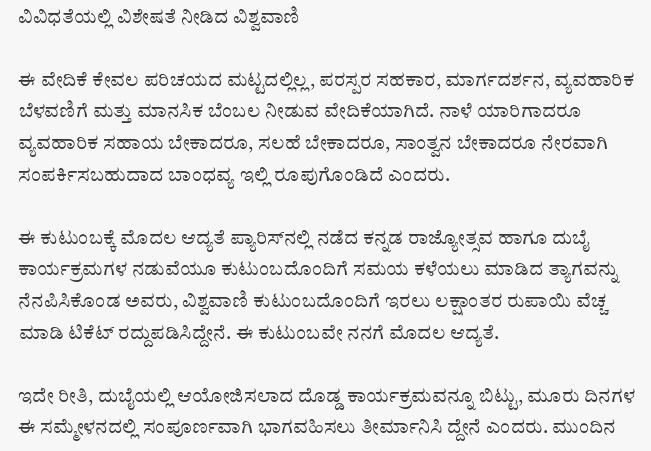ವಿವಿಧತೆಯಲ್ಲಿ ವಿಶೇಷತೆ ನೀಡಿದ ವಿಶ್ವವಾಣಿ

ಈ ವೇದಿಕೆ ಕೇವಲ ಪರಿಚಯದ ಮಟ್ಟದಲ್ಲಿಲ್ಲ, ಪರಸ್ಪರ ಸಹಕಾರ, ಮಾರ್ಗದರ್ಶನ, ವ್ಯವಹಾರಿಕ ಬೆಳವಣಿಗೆ ಮತ್ತು ಮಾನಸಿಕ ಬೆಂಬಲ ನೀಡುವ ವೇದಿಕೆಯಾಗಿದೆ. ನಾಳೆ ಯಾರಿಗಾದರೂ ವ್ಯವಹಾರಿಕ ಸಹಾಯ ಬೇಕಾದರೂ, ಸಲಹೆ ಬೇಕಾದರೂ, ಸಾಂತ್ವನ ಬೇಕಾದರೂ ನೇರವಾಗಿ ಸಂಪರ್ಕಿಸಬಹುದಾದ ಬಾಂಧವ್ಯ ಇಲ್ಲಿ ರೂಪುಗೊಂಡಿದೆ ಎಂದರು.

ಈ ಕುಟುಂಬಕ್ಕೆ ಮೊದಲ ಆದ್ಯತೆ ಪ್ಯಾರಿಸ್‌ನಲ್ಲಿ ನಡೆದ ಕನ್ನಡ ರಾಜ್ಯೋತ್ಸವ ಹಾಗೂ ದುಬೈ ಕಾರ್ಯಕ್ರಮಗಳ ನಡುವೆಯೂ ಕುಟುಂಬದೊಂದಿಗೆ ಸಮಯ ಕಳೆಯಲು ಮಾಡಿದ ತ್ಯಾಗವನ್ನು ನೆನಪಿಸಿಕೊಂಡ ಅವರು, ವಿಶ್ವವಾಣಿ ಕುಟುಂಬದೊಂದಿಗೆ ಇರಲು ಲಕ್ಷಾಂತರ ರುಪಾಯಿ ವೆಚ್ಚ ಮಾಡಿ ಟಿಕೆಟ್ ರದ್ದುಪಡಿಸಿದ್ದೇನೆ. ಈ ಕುಟುಂಬವೇ ನನಗೆ ಮೊದಲ ಆದ್ಯತೆ.

ಇದೇ ರೀತಿ, ದುಬೈಯಲ್ಲಿ ಆಯೋಜಿಸಲಾದ ದೊಡ್ಡ ಕಾರ್ಯಕ್ರಮವನ್ನೂ ಬಿಟ್ಟು, ಮೂರು ದಿನಗಳ ಈ ಸಮ್ಮೇಳನದಲ್ಲಿ ಸಂಪೂರ್ಣವಾಗಿ ಭಾಗವಹಿಸಲು ತೀರ್ಮಾನಿಸಿ ದ್ದೇನೆ ಎಂದರು. ಮುಂದಿನ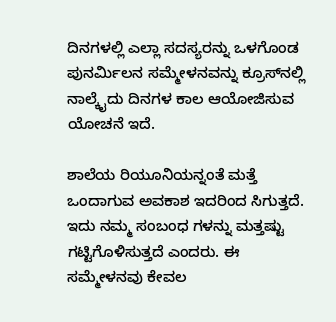ದಿನಗಳಲ್ಲಿ ಎಲ್ಲಾ ಸದಸ್ಯರನ್ನು ಒಳಗೊಂಡ ಪುನರ್ಮಿಲನ ಸಮ್ಮೇಳನವನ್ನು ಕ್ರೂಸ್‌ನಲ್ಲಿ ನಾಲ್ಕೈದು ದಿನಗಳ ಕಾಲ ಆಯೋಜಿಸುವ ಯೋಚನೆ ಇದೆ.

ಶಾಲೆಯ ರಿಯೂನಿಯನ್ನಂತೆ ಮತ್ತೆ ಒಂದಾಗುವ ಅವಕಾಶ ಇದರಿಂದ ಸಿಗುತ್ತದೆ. ಇದು ನಮ್ಮ ಸಂಬಂಧ ಗಳನ್ನು ಮತ್ತಷ್ಟು ಗಟ್ಟಿಗೊಳಿಸುತ್ತದೆ ಎಂದರು. ಈ ಸಮ್ಮೇಳನವು ಕೇವಲ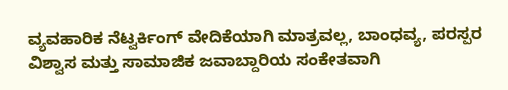ವ್ಯವಹಾರಿಕ ನೆಟ್ವರ್ಕಿಂಗ್ ವೇದಿಕೆಯಾಗಿ ಮಾತ್ರವಲ್ಲ, ಬಾಂಧವ್ಯ, ಪರಸ್ಪರ ವಿಶ್ವಾಸ ಮತ್ತು ಸಾಮಾಜಿಕ ಜವಾಬ್ದಾರಿಯ ಸಂಕೇತವಾಗಿ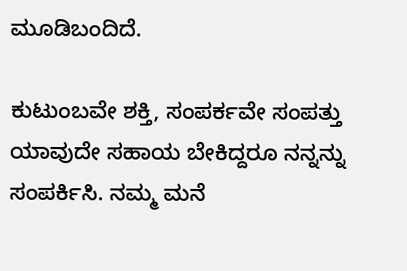ಮೂಡಿಬಂದಿದೆ.

ಕುಟುಂಬವೇ ಶಕ್ತಿ, ಸಂಪರ್ಕವೇ ಸಂಪತ್ತು ಯಾವುದೇ ಸಹಾಯ ಬೇಕಿದ್ದರೂ ನನ್ನನ್ನು ಸಂಪರ್ಕಿಸಿ. ನಮ್ಮ ಮನೆ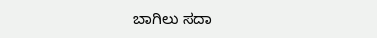ಬಾಗಿಲು ಸದಾ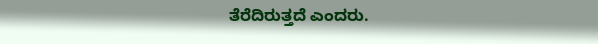ತೆರೆದಿರುತ್ತದೆ ಎಂದರು.